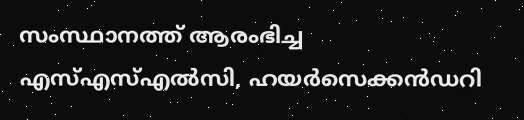സംസ്ഥാനത്ത് ആരംഭിച്ച എസ്എസ്എൽസി, ഹയർസെക്കൻഡറി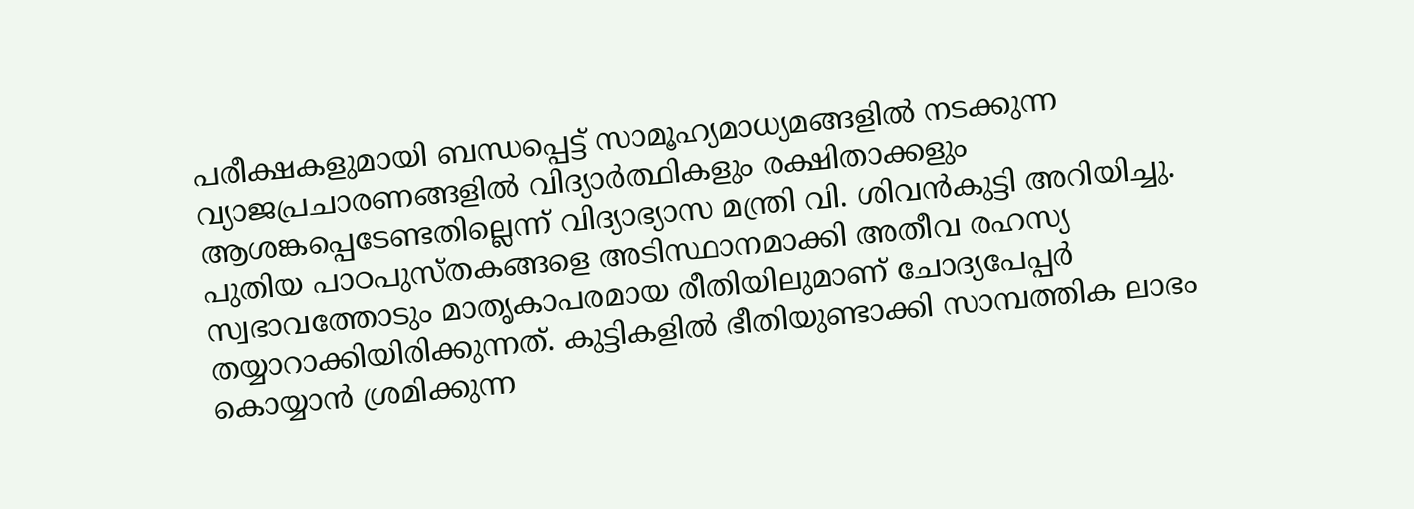പരീക്ഷകളുമായി ബന്ധപ്പെട്ട് സാമൂഹ്യമാധ്യമങ്ങളിൽ നടക്കുന്ന വ്യാജപ്രചാരണങ്ങളിൽ വിദ്യാർത്ഥികളും രക്ഷിതാക്കളും ആശങ്കപ്പെടേണ്ടതില്ലെന്ന് വിദ്യാഭ്യാസ മന്ത്രി വി. ശിവൻകുട്ടി അറിയിച്ചു. പുതിയ പാഠപുസ്തകങ്ങളെ അടിസ്ഥാനമാക്കി അതീവ രഹസ്യ സ്വഭാവത്തോടും മാതൃകാപരമായ രീതിയിലുമാണ് ചോദ്യപേപ്പർ തയ്യാറാക്കിയിരിക്കുന്നത്. കുട്ടികളിൽ ഭീതിയുണ്ടാക്കി സാമ്പത്തിക ലാഭം കൊയ്യാൻ ശ്രമിക്കുന്ന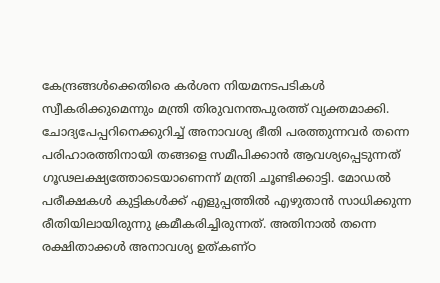കേന്ദ്രങ്ങൾക്കെതിരെ കർശന നിയമനടപടികൾ സ്വീകരിക്കുമെന്നും മന്ത്രി തിരുവനന്തപുരത്ത് വ്യക്തമാക്കി.
ചോദ്യപേപ്പറിനെക്കുറിച്ച് അനാവശ്യ ഭീതി പരത്തുന്നവർ തന്നെ പരിഹാരത്തിനായി തങ്ങളെ സമീപിക്കാൻ ആവശ്യപ്പെടുന്നത് ഗൂഢലക്ഷ്യത്തോടെയാണെന്ന് മന്ത്രി ചൂണ്ടിക്കാട്ടി. മോഡൽ പരീക്ഷകൾ കുട്ടികൾക്ക് എളുപ്പത്തിൽ എഴുതാൻ സാധിക്കുന്ന രീതിയിലായിരുന്നു ക്രമീകരിച്ചിരുന്നത്. അതിനാൽ തന്നെ രക്ഷിതാക്കൾ അനാവശ്യ ഉത്കണ്ഠ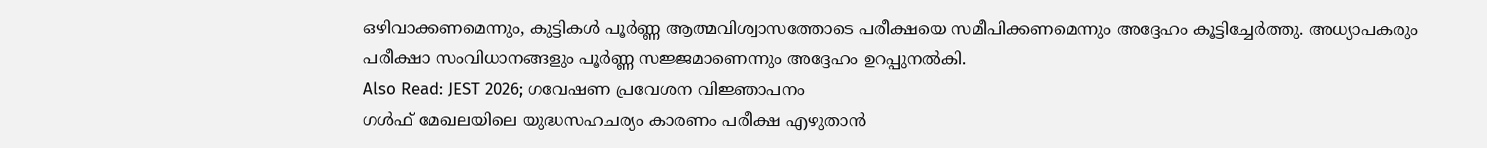ഒഴിവാക്കണമെന്നും, കുട്ടികൾ പൂർണ്ണ ആത്മവിശ്വാസത്തോടെ പരീക്ഷയെ സമീപിക്കണമെന്നും അദ്ദേഹം കൂട്ടിച്ചേർത്തു. അധ്യാപകരും പരീക്ഷാ സംവിധാനങ്ങളും പൂർണ്ണ സജ്ജമാണെന്നും അദ്ദേഹം ഉറപ്പുനൽകി.
Also Read: JEST 2026; ഗവേഷണ പ്രവേശന വിജ്ഞാപനം
ഗൾഫ് മേഖലയിലെ യുദ്ധസഹചര്യം കാരണം പരീക്ഷ എഴുതാൻ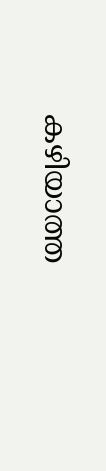കഴിയാത്ത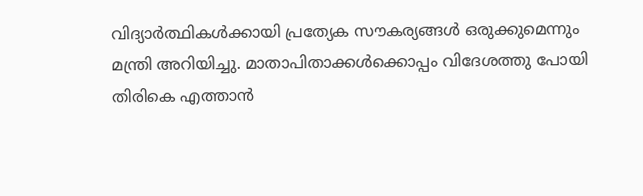വിദ്യാർത്ഥികൾക്കായി പ്രത്യേക സൗകര്യങ്ങൾ ഒരുക്കുമെന്നും മന്ത്രി അറിയിച്ചു. മാതാപിതാക്കൾക്കൊപ്പം വിദേശത്തു പോയി തിരികെ എത്താൻ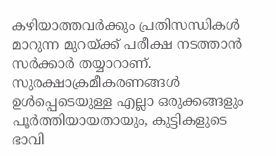കഴിയാത്തവർക്കും പ്രതിസന്ധികൾ മാറുന്ന മുറയ്ക്ക് പരീക്ഷ നടത്താൻ സർക്കാർ തയ്യാറാണ്. സുരക്ഷാക്രമീകരണങ്ങൾ ഉൾപ്പെടെയുള്ള എല്ലാ ഒരുക്കങ്ങളും പൂർത്തിയായതായും, കുട്ടികളുടെ ഭാവി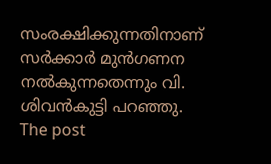സംരക്ഷിക്കുന്നതിനാണ് സർക്കാർ മുൻഗണന നൽകുന്നതെന്നും വി. ശിവൻകുട്ടി പറഞ്ഞു.
The post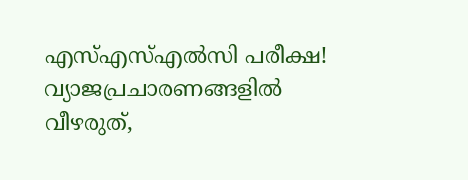എസ്എസ്എൽസി പരീക്ഷ! വ്യാജപ്രചാരണങ്ങളിൽ വീഴരുത്,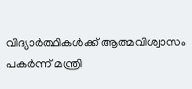വിദ്യാർത്ഥികൾക്ക് ആത്മവിശ്വാസം പകർന്ന് മന്ത്രി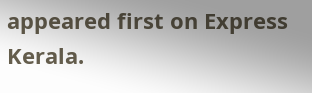appeared first on Express Kerala.